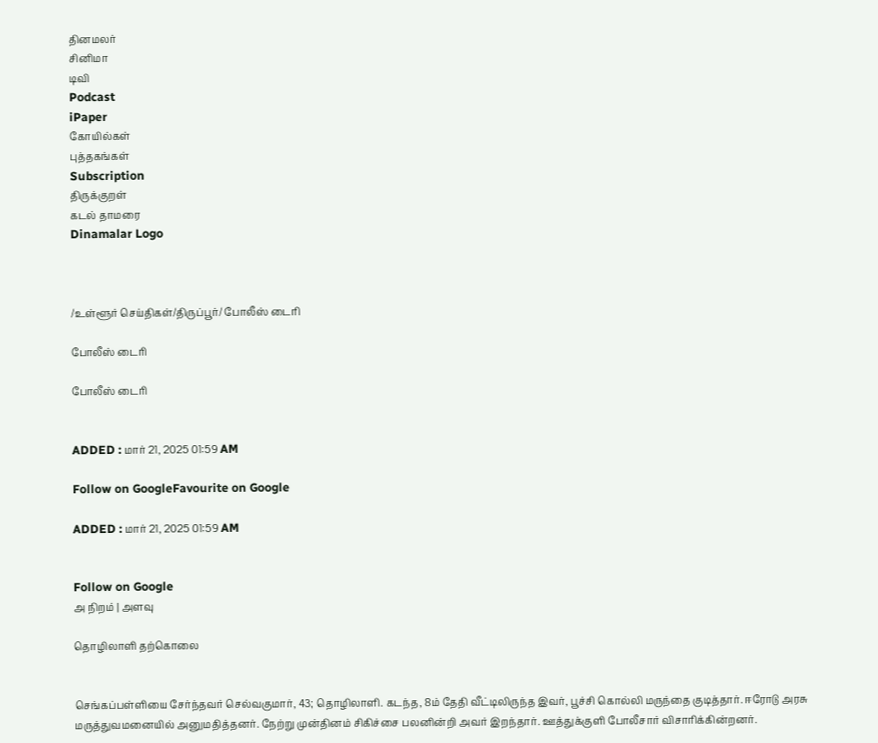தினமலர்
சினிமா
டிவி
Podcast
iPaper
கோயில்கள்
புத்தகங்கள்
Subscription
திருக்குறள்
கடல் தாமரை
Dinamalar Logo



/உள்ளூர் செய்திகள்/திருப்பூர்/ போலீஸ் டைரி

போலீஸ் டைரி

போலீஸ் டைரி


ADDED : மார் 21, 2025 01:59 AM

Follow on GoogleFavourite on Google

ADDED : மார் 21, 2025 01:59 AM


Follow on Google
அ நிறம் | அளவு

தொழிலாளி தற்கொலை


செங்கப்பள்ளியை சேர்ந்தவர் செல்வகுமார், 43; தொழிலாளி. கடந்த, 8ம் தேதி வீட்டிலிருந்த இவர், பூச்சி கொல்லி மருந்தை குடித்தார். ஈரோடு அரசு மருத்துவமனையில் அனுமதித்தனர். நேற்று முன்தினம் சிகிச்சை பலனின்றி அவர் இறந்தார். ஊத்துக்குளி போலீசார் விசாரிக்கின்றனர்.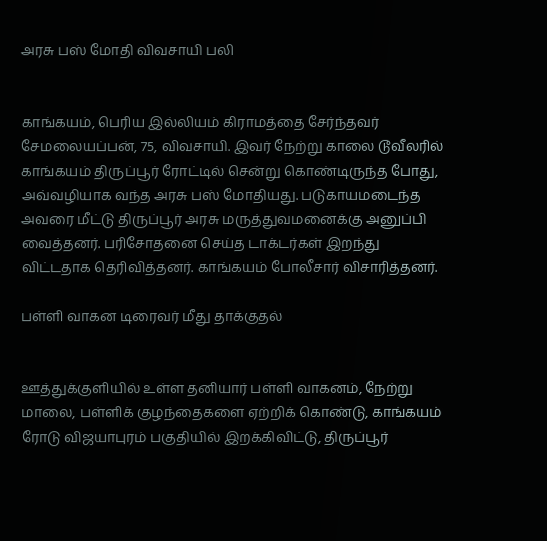அரசு பஸ் மோதி விவசாயி பலி


காங்கயம், பெரிய இல்லியம் கிராமத்தை சேர்ந்தவர் சேமலையப்பன், 75, விவசாயி. இவர் நேற்று காலை டூவீலரில் காங்கயம் திருப்பூர் ரோட்டில் சென்று கொண்டிருந்த போது, அவ்வழியாக வந்த அரசு பஸ் மோதியது. படுகாயமடைந்த அவரை மீட்டு திருப்பூர் அரசு மருத்துவமனைக்கு அனுப்பி வைத்தனர். பரிசோதனை செய்த டாக்டர்கள் இறந்து விட்டதாக தெரிவித்தனர். காங்கயம் போலீசார் விசாரித்தனர்.

பள்ளி வாகன டிரைவர் மீது தாக்குதல்


ஊத்துக்குளியில் உள்ள தனியார் பள்ளி வாகனம், நேற்று மாலை, பள்ளிக் குழந்தைகளை ஏற்றிக் கொண்டு, காங்கயம் ரோடு விஜயாபுரம் பகுதியில் இறக்கிவிட்டு, திருப்பூர்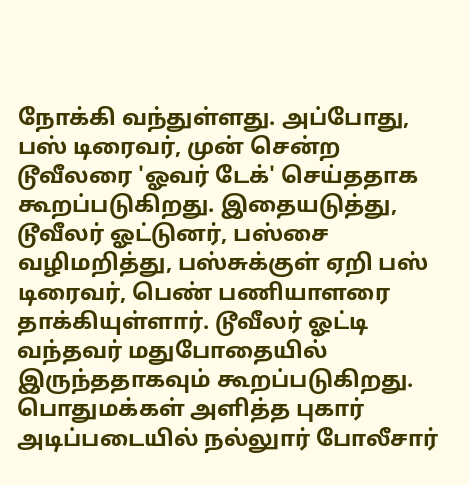நோக்கி வந்துள்ளது. அப்போது, பஸ் டிரைவர், முன் சென்ற டூவீலரை 'ஓவர் டேக்' செய்ததாக கூறப்படுகிறது. இதையடுத்து, டூவீலர் ஓட்டுனர், பஸ்சை வழிமறித்து, பஸ்சுக்குள் ஏறி பஸ் டிரைவர், பெண் பணியாளரை தாக்கியுள்ளார். டூவீலர் ஓட்டி வந்தவர் மதுபோதையில் இருந்ததாகவும் கூறப்படுகிறது. பொதுமக்கள் அளித்த புகார் அடிப்படையில் நல்லுார் போலீசார்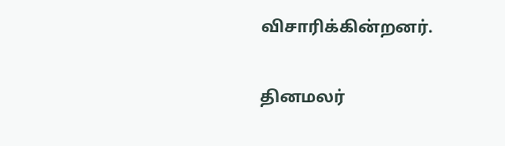விசாரிக்கின்றனர்.

தினமலர்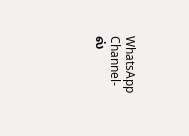WhatsApp Channel-ல்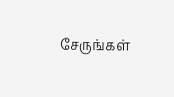சேருங்கள்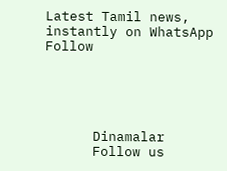Latest Tamil news, instantly on WhatsApp
Follow





      Dinamalar
      Follow us